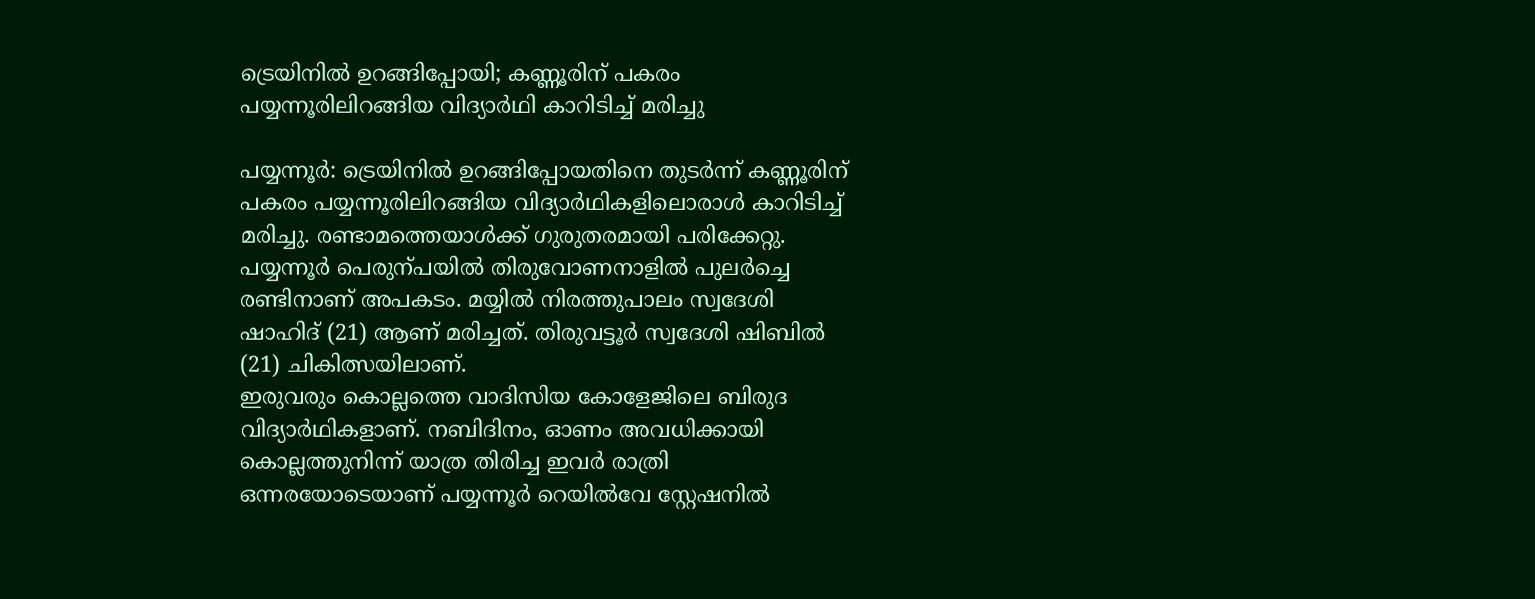ട്രെയിനിൽ ഉറങ്ങിപ്പോയി; കണ്ണൂരിന് പകരം പയ്യന്നൂരിലിറങ്ങിയ വിദ്യാർഥി കാറിടിച്ച് മരിച്ചു

പയ്യന്നൂർ: ട്രെയിനിൽ ഉറങ്ങിപ്പോയതിനെ തുടർന്ന് കണ്ണൂരിന് പകരം പയ്യന്നൂരിലിറങ്ങിയ വിദ്യാർഥികളിലൊരാൾ കാറിടിച്ച് മരിച്ചു. രണ്ടാമത്തെയാൾക്ക് ഗുരുതരമായി പരിക്കേറ്റു. പയ്യന്നൂർ പെരുന്പയിൽ തിരുവോണനാളിൽ പുലർച്ചെ രണ്ടിനാണ് അപകടം. മയ്യിൽ നിരത്തുപാലം സ്വദേശി ഷാഹിദ് (21) ആണ് മരിച്ചത്. തിരുവട്ടൂർ സ്വദേശി ഷിബിൽ (21) ചികിത്സയിലാണ്.
ഇരുവരും കൊല്ലത്തെ വാദിസിയ കോളേജിലെ ബിരുദ വിദ്യാർഥികളാണ്. നബിദിനം, ഓണം അവധിക്കായി കൊല്ലത്തുനിന്ന് യാത്ര തിരിച്ച ഇവർ രാത്രി ഒന്നരയോടെയാണ് പയ്യന്നൂർ റെയിൽവേ സ്റ്റേഷനിൽ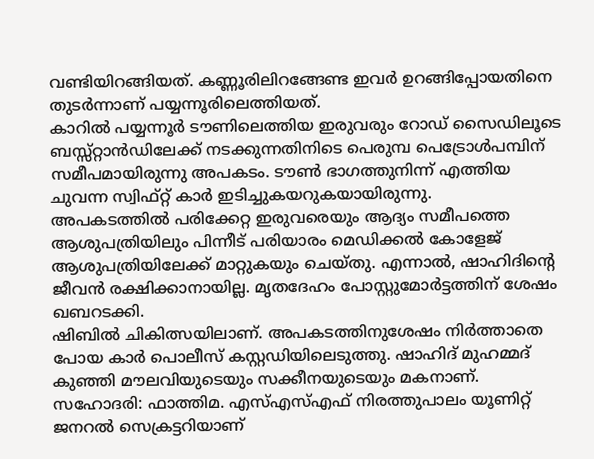വണ്ടിയിറങ്ങിയത്. കണ്ണൂരിലിറങ്ങേണ്ട ഇവർ ഉറങ്ങിപ്പോയതിനെ തുടർന്നാണ് പയ്യന്നൂരിലെത്തിയത്.
കാറിൽ പയ്യന്നൂർ ടൗണിലെത്തിയ ഇരുവരും റോഡ് സൈഡിലൂടെ ബസ്സ്റ്റാൻഡിലേക്ക് നടക്കുന്നതിനിടെ പെരുമ്പ പെട്രോൾപമ്പിന് സമീപമായിരുന്നു അപകടം. ടൗൺ ഭാഗത്തുനിന്ന് എത്തിയ ചുവന്ന സ്വിഫ്റ്റ് കാർ ഇടിച്ചുകയറുകയായിരുന്നു.
അപകടത്തിൽ പരിക്കേറ്റ ഇരുവരെയും ആദ്യം സമീപത്തെ ആശുപത്രിയിലും പിന്നീട് പരിയാരം മെഡിക്കൽ കോളേജ് ആശുപത്രിയിലേക്ക് മാറ്റുകയും ചെയ്തു. എന്നാൽ, ഷാഹിദിന്റെ ജീവൻ രക്ഷിക്കാനായില്ല. മൃതദേഹം പോസ്റ്റുമോർട്ടത്തിന് ശേഷം ഖബറടക്കി.
ഷിബിൽ ചികിത്സയിലാണ്. അപകടത്തിനുശേഷം നിർത്താതെ പോയ കാർ പൊലീസ് കസ്റ്റഡിയിലെടുത്തു. ഷാഹിദ് മുഹമ്മദ് കുഞ്ഞി മൗലവിയുടെയും സക്കീനയുടെയും മകനാണ്. സഹോദരി: ഫാത്തിമ. എസ്എസ്എഫ് നിരത്തുപാലം യൂണിറ്റ് ജനറൽ സെക്രട്ടറിയാണ്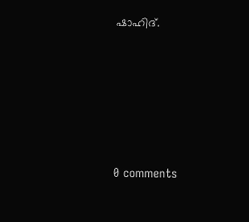ഷാഹിദ്.









0 comments